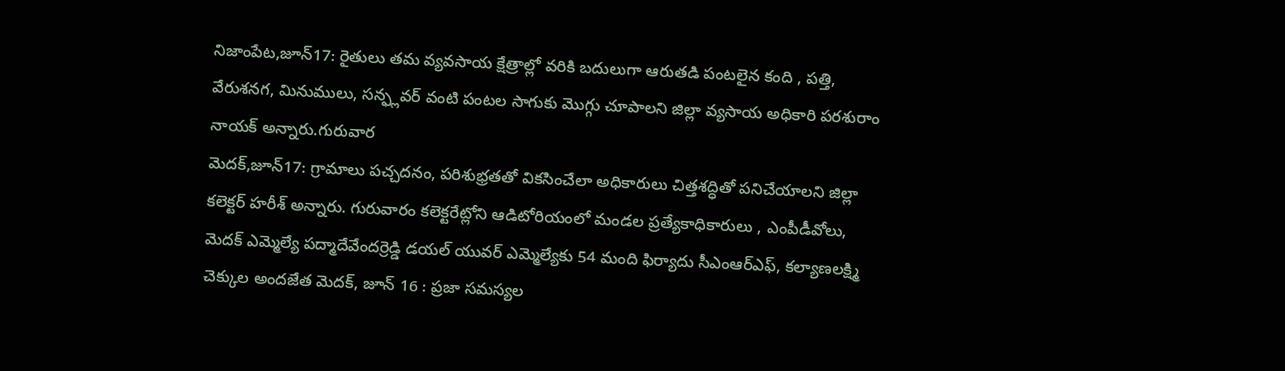నిజాంపేట,జూన్17: రైతులు తమ వ్యవసాయ క్షేత్రాల్లో వరికి బదులుగా ఆరుతడి పంటలైన కంది , పత్తి, వేరుశనగ, మినుములు, సన్ఫ్లవర్ వంటి పంటల సాగుకు మొగ్గు చూపాలని జిల్లా వ్యసాయ అధికారి పరశురాం నాయక్ అన్నారు.గురువార
మెదక్,జూన్17: గ్రామాలు పచ్చదనం, పరిశుభ్రతతో వికసించేలా అధికారులు చిత్తశద్ధితో పనిచేయాలని జిల్లా కలెక్టర్ హరీశ్ అన్నారు. గురువారం కలెక్టరేట్లోని ఆడిటోరియంలో మండల ప్రత్యేకాధికారులు , ఎంపీడీవోలు,
మెదక్ ఎమ్మెల్యే పద్మాదేవేందర్రెడ్డి డయల్ యువర్ ఎమ్మెల్యేకు 54 మంది ఫిర్యాదు సీఎంఆర్ఎఫ్, కల్యాణలక్ష్మి చెక్కుల అందజేత మెదక్, జూన్ 16 : ప్రజా సమస్యల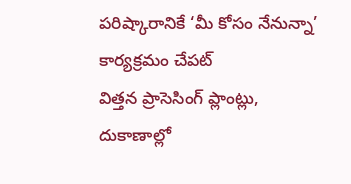పరిష్కారానికే ‘మీ కోసం నేనున్నా’ కార్యక్రమం చేపట్
విత్తన ప్రాసెసింగ్ ప్లాంట్లు, దుకాణాల్లో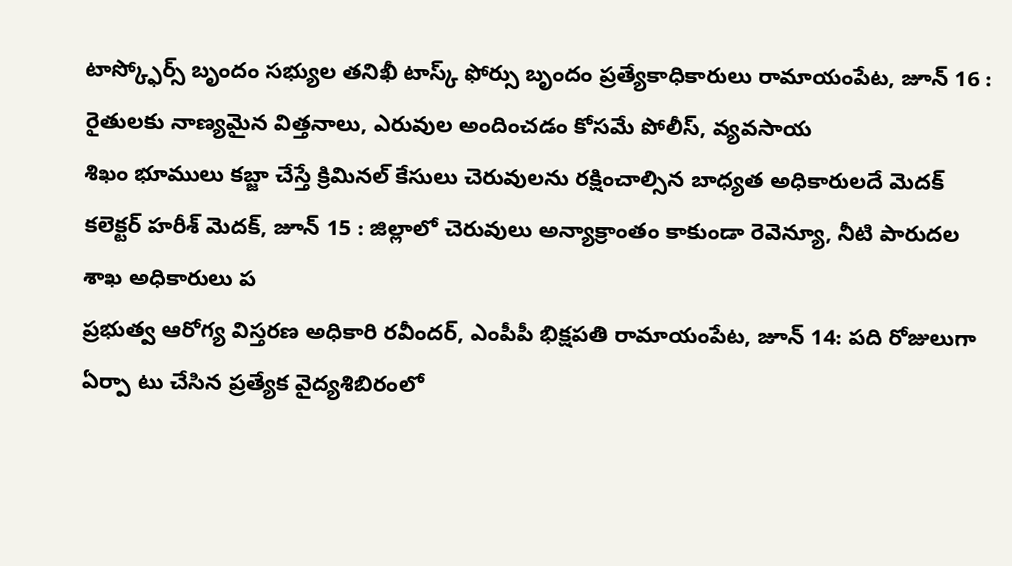టాస్క్ఫోర్స్ బృందం సభ్యుల తనిఖీ టాస్క్ ఫోర్సు బృందం ప్రత్యేకాధికారులు రామాయంపేట, జూన్ 16 : రైతులకు నాణ్యమైన విత్తనాలు, ఎరువుల అందించడం కోసమే పోలీస్, వ్యవసాయ
శిఖం భూములు కబ్జా చేస్తే క్రిమినల్ కేసులు చెరువులను రక్షించాల్సిన బాధ్యత అధికారులదే మెదక్ కలెక్టర్ హరీశ్ మెదక్, జూన్ 15 : జిల్లాలో చెరువులు అన్యాక్రాంతం కాకుండా రెవెన్యూ, నీటి పారుదల శాఖ అధికారులు ప
ప్రభుత్వ ఆరోగ్య విస్తరణ అధికారి రవీందర్, ఎంపీపీ భిక్షపతి రామాయంపేట, జూన్ 14: పది రోజులుగా ఏర్పా టు చేసిన ప్రత్యేక వైద్యశిబిరంలో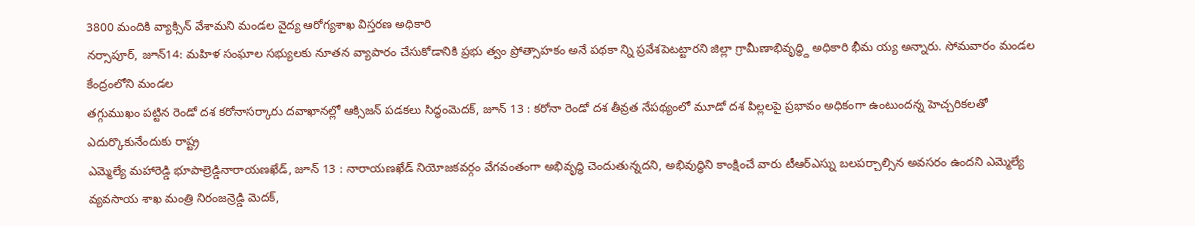3800 మందికి వ్యాక్సిన్ వేశామని మండల వైద్య ఆరోగ్యశాఖ విస్తరణ అధికారి
నర్సాపూర్, జూన్14: మహిళ సంఘాల సభ్యులకు నూతన వ్యాపారం చేసుకోడానికి ప్రభు త్వం ప్రోత్సాహకం అనే పథకా న్ని ప్రవేశపెటట్టారని జిల్లా గ్రామీణాభివృద్ధ్ది అధికారి భీమ య్య అన్నారు. సోమవారం మండల కేంద్రంలోని మండల
తగ్గుముఖం పట్టిన రెండో దశ కరోనాసర్కారు దవాఖానల్లో ఆక్సిజన్ పడకలు సిద్ధంమెదక్, జూన్ 13 : కరోనా రెండో దశ తీవ్రత నేపథ్యంలో మూడో దశ పిల్లలపై ప్రభావం అధికంగా ఉంటుందన్న హెచ్చరికలతో ఎదుర్కొకునేందుకు రాష్ట్ర
ఎమ్మెల్యే మహారెడ్డి భూపాల్రెడ్డినారాయణఖేడ్, జూన్ 13 : నారాయణఖేడ్ నియోజకవర్గం వేగవంతంగా అభివృద్ధి చెందుతున్నదని, అభివుద్ధిని కాంక్షించే వారు టీఆర్ఎస్ను బలపర్చాల్సిన అవసరం ఉందని ఎమ్మెల్యే
వ్యవసాయ శాఖ మంత్రి నిరంజన్రెడ్డి మెదక్,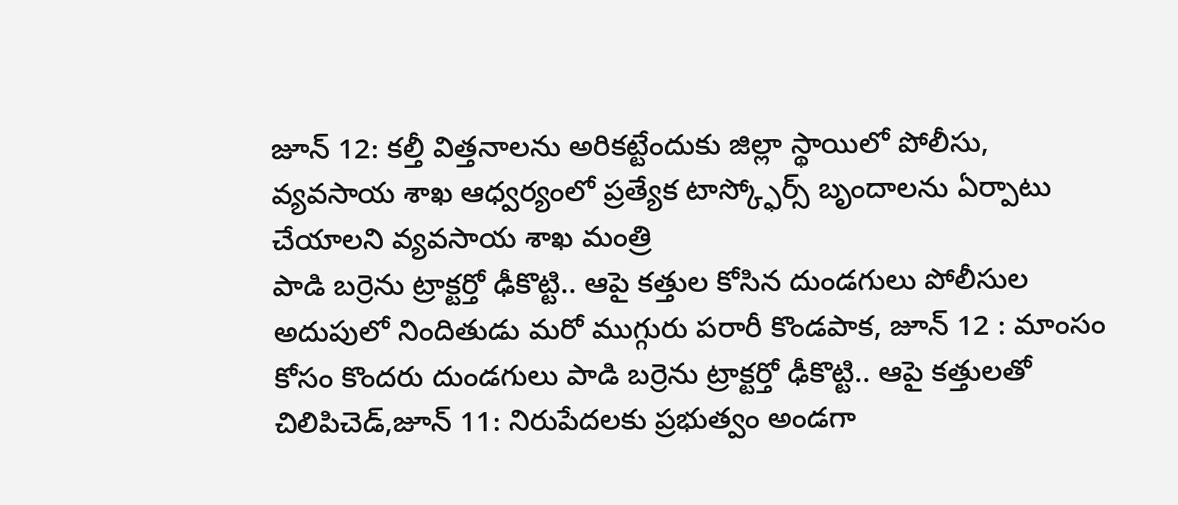జూన్ 12: కల్తీ విత్తనాలను అరికట్టేందుకు జిల్లా స్థాయిలో పోలీసు, వ్యవసాయ శాఖ ఆధ్వర్యంలో ప్రత్యేక టాస్క్ఫోర్స్ బృందాలను ఏర్పాటు చేయాలని వ్యవసాయ శాఖ మంత్రి
పాడి బర్రెను ట్రాక్టర్తో ఢీకొట్టి.. ఆపై కత్తుల కోసిన దుండగులు పోలీసుల అదుపులో నిందితుడు మరో ముగ్గురు పరారీ కొండపాక, జూన్ 12 : మాంసం కోసం కొందరు దుండగులు పాడి బర్రెను ట్రాక్టర్తో ఢీకొట్టి.. ఆపై కత్తులతో
చిలిపిచెడ్,జూన్ 11: నిరుపేదలకు ప్రభుత్వం అండగా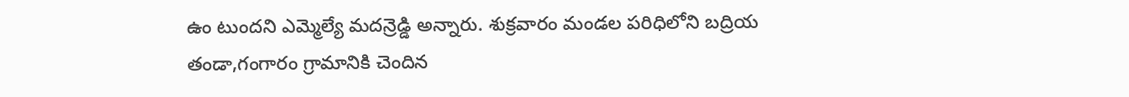ఉం టుందని ఎమ్మెల్యే మదన్రెడ్డి అన్నారు. శుక్రవారం మండల పరిధిలోని బద్రియ తండా,గంగారం గ్రామానికి చెందిన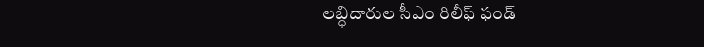లబ్ధిదారుల సీఎం రిలీఫ్ ఫండ్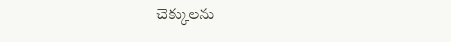చెక్కులను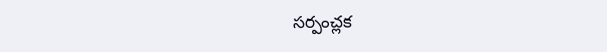సర్పంచ్లక